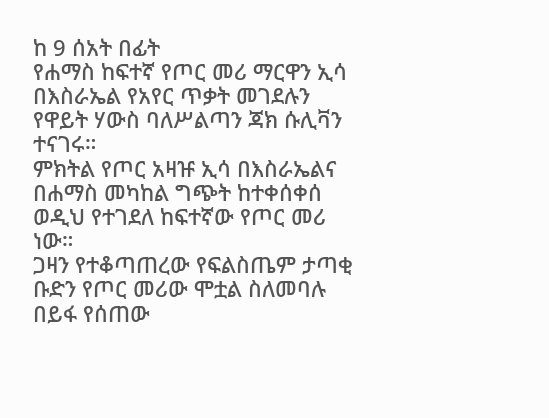ከ 9 ሰአት በፊት
የሐማስ ከፍተኛ የጦር መሪ ማርዋን ኢሳ በእስራኤል የአየር ጥቃት መገደሉን የዋይት ሃውስ ባለሥልጣን ጃክ ሱሊቫን ተናገሩ።
ምክትል የጦር አዛዡ ኢሳ በእስራኤልና በሐማስ መካከል ግጭት ከተቀሰቀሰ ወዲህ የተገደለ ከፍተኛው የጦር መሪ ነው።
ጋዛን የተቆጣጠረው የፍልስጤም ታጣቂ ቡድን የጦር መሪው ሞቷል ስለመባሉ በይፋ የሰጠው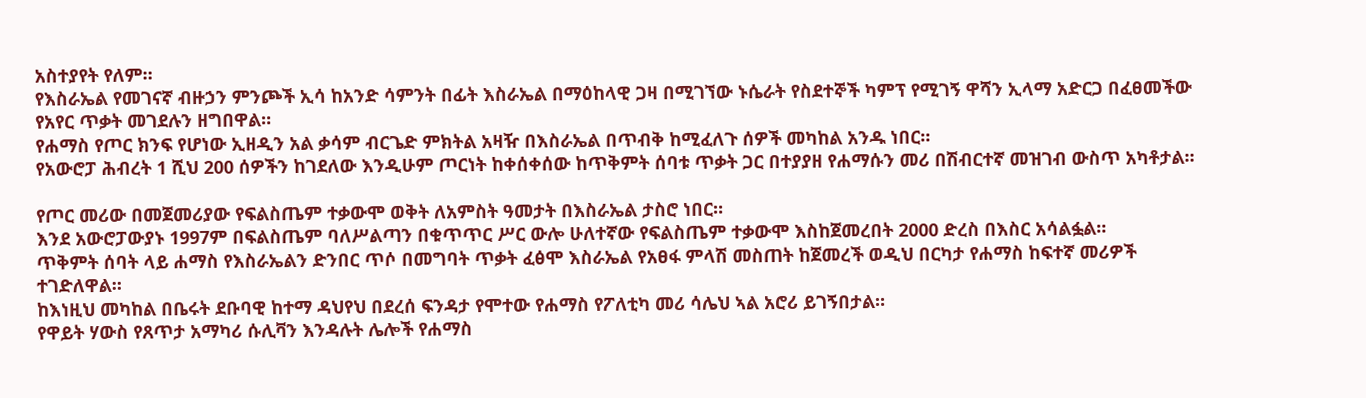አስተያየት የለም።
የእስራኤል የመገናኛ ብዙኃን ምንጮች ኢሳ ከአንድ ሳምንት በፊት እስራኤል በማዕከላዊ ጋዛ በሚገኘው ኑሴራት የስደተኞች ካምፕ የሚገኝ ዋሻን ኢላማ አድርጋ በፈፀመችው የአየር ጥቃት መገደሉን ዘግበዋል።
የሐማስ የጦር ክንፍ የሆነው ኢዘዲን አል ቃሳም ብርጌድ ምክትል አዛዥ በእስራኤል በጥብቅ ከሚፈለጉ ሰዎች መካከል አንዱ ነበር።
የአውሮፓ ሕብረት 1 ሺህ 200 ሰዎችን ከገደለው እንዲሁም ጦርነት ከቀሰቀሰው ከጥቅምት ሰባቱ ጥቃት ጋር በተያያዘ የሐማሱን መሪ በሽብርተኛ መዝገብ ውስጥ አካቶታል።

የጦር መሪው በመጀመሪያው የፍልስጤም ተቃውሞ ወቅት ለአምስት ዓመታት በእስራኤል ታስሮ ነበር።
እንደ አውሮፓውያኑ 1997ም በፍልስጤም ባለሥልጣን በቁጥጥር ሥር ውሎ ሁለተኛው የፍልስጤም ተቃውሞ እስከጀመረበት 2000 ድረስ በእስር አሳልፏል።
ጥቅምት ሰባት ላይ ሐማስ የእስራኤልን ድንበር ጥሶ በመግባት ጥቃት ፈፅሞ እስራኤል የአፀፋ ምላሽ መስጠት ከጀመረች ወዲህ በርካታ የሐማስ ከፍተኛ መሪዎች ተገድለዋል።
ከእነዚህ መካከል በቤሩት ደቡባዊ ከተማ ዳህየህ በደረሰ ፍንዳታ የሞተው የሐማስ የፖለቲካ መሪ ሳሌህ ኣል አሮሪ ይገኝበታል።
የዋይት ሃውስ የጸጥታ አማካሪ ሱሊቫን እንዳሉት ሌሎች የሐማስ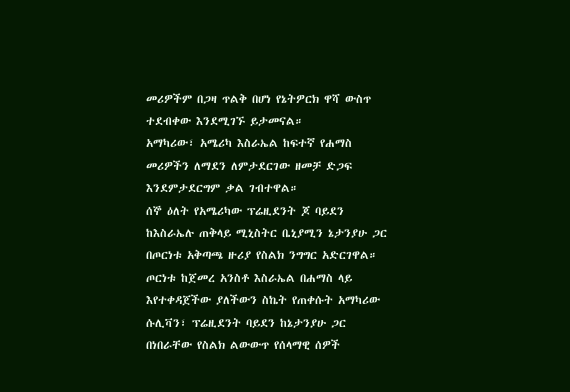መሪዎችም በጋዛ ጥልቅ በሆነ የኔትዎርክ ዋሻ ውስጥ ተደብቀው እንደሚገኙ ይታመናል።
አማካሪው፣ አሜሪካ እስራኤል ከፍተኛ የሐማስ መሪዎችን ለማደን ለምታደርገው ዘመቻ ድጋፍ እንደምታደርግም ቃል ገብተዋል።
ሰኞ ዕለት የአሜሪካው ፕሬዚደንት ጆ ባይደን ከእስራኤሉ ጠቅላይ ሚኒስትር ቤኒያሚን ኔታንያሁ ጋር በጦርነቱ አቅጣጫ ዙሪያ የስልክ ንግግር አድርገዋል።
ጦርነቱ ከጀመረ አንስቶ እስራኤል በሐማስ ላይ እየተቀዳጀችው ያለችውን ስኬት የጠቀሱት አማካሪው ሱሊቫን፣ ፕሬዚደንት ባይደን ከኔታንያሁ ጋር በነበራቸው የስልክ ልውውጥ የሰላማዊ ሰዎች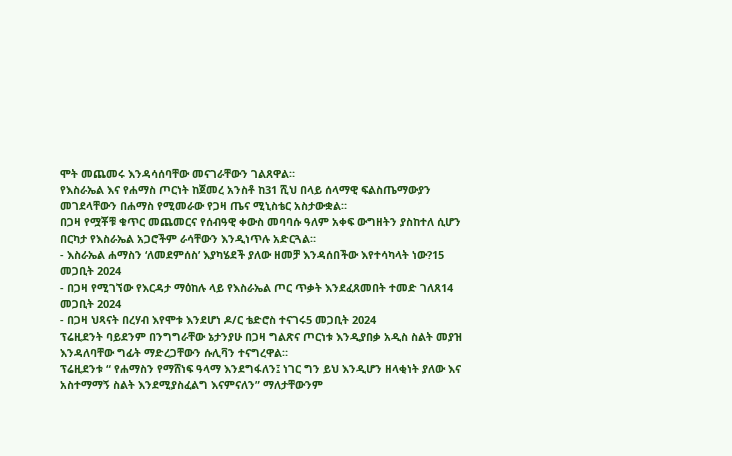ሞት መጨመሩ እንዳሳሰባቸው መናገራቸውን ገልጸዋል።
የእስራኤል እና የሐማስ ጦርነት ከጀመረ አንስቶ ከ31 ሺህ በላይ ሰላማዊ ፍልስጤማውያን መገደላቸውን በሐማስ የሚመራው የጋዛ ጤና ሚኒስቴር አስታውቋል።
በጋዛ የሟቾቹ ቁጥር መጨመርና የሰብዓዊ ቀውስ መባባሱ ዓለም አቀፍ ውግዘትን ያስከተለ ሲሆን በርካታ የእስራኤል አጋሮችም ራሳቸውን እንዲነጥሉ አድርጓል።
- እስራኤል ሐማስን ‘ለመደምሰስ’ እያካሄደች ያለው ዘመቻ እንዳሰበችው እየተሳካላት ነው?15 መጋቢት 2024
- በጋዛ የሚገኘው የእርዳታ ማዕከሉ ላይ የእስራኤል ጦር ጥቃት እንደፈጸመበት ተመድ ገለጸ14 መጋቢት 2024
- በጋዛ ህጻናት በረሃብ እየሞቱ እንደሆነ ዶ/ር ቴድሮስ ተናገሩ5 መጋቢት 2024
ፕሬዚደንት ባይደንም በንግግራቸው ኔታንያሁ በጋዛ ግልጽና ጦርነቱ እንዲያበቃ አዲስ ስልት መያዝ እንዳለባቸው ግፊት ማድረጋቸውን ሱሊቫን ተናግረዋል።
ፕሬዚደንቱ “ የሐማስን የማሸነፍ ዓላማ እንደግፋለን፤ ነገር ግን ይህ እንዲሆን ዘላቂነት ያለው እና አስተማማኝ ስልት እንደሚያስፈልግ እናምናለን” ማለታቸውንም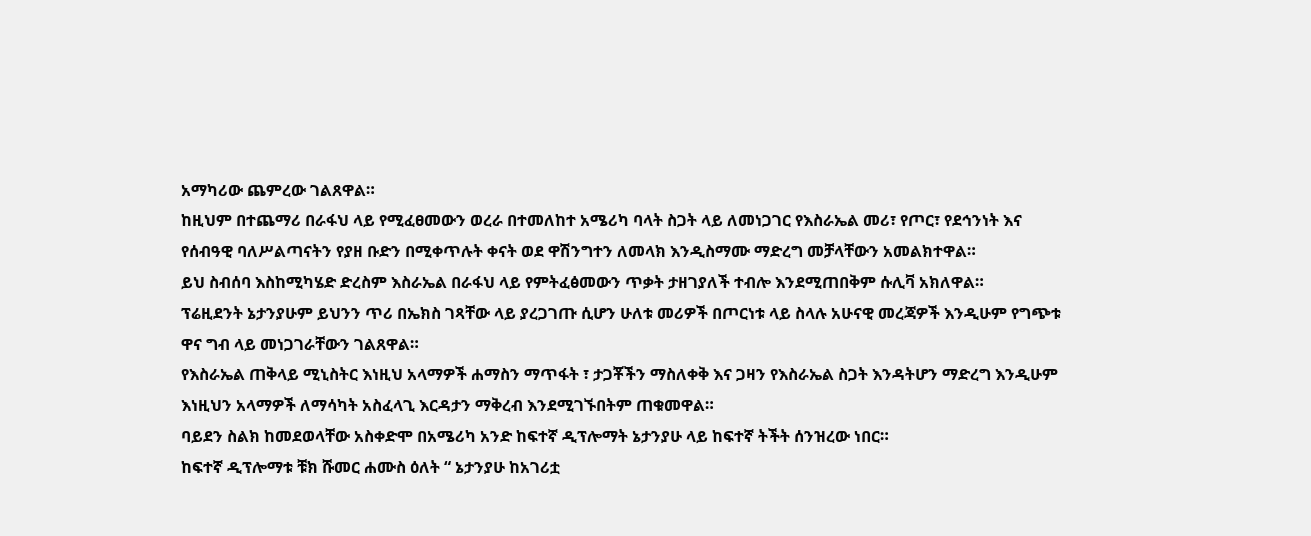አማካሪው ጨምረው ገልጸዋል።
ከዚህም በተጨማሪ በራፋህ ላይ የሚፈፀመውን ወረራ በተመለከተ አሜሪካ ባላት ስጋት ላይ ለመነጋገር የእስራኤል መሪ፣ የጦር፣ የደኅንነት እና የሰብዓዊ ባለሥልጣናትን የያዘ ቡድን በሚቀጥሉት ቀናት ወደ ዋሽንግተን ለመላክ እንዲስማሙ ማድረግ መቻላቸውን አመልክተዋል።
ይህ ስብሰባ እስከሚካሄድ ድረስም እስራኤል በራፋህ ላይ የምትፈፅመውን ጥቃት ታዘገያለች ተብሎ እንደሚጠበቅም ሱሊቫ አክለዋል።
ፕሬዚደንት ኔታንያሁም ይህንን ጥሪ በኤክስ ገጻቸው ላይ ያረጋገጡ ሲሆን ሁለቱ መሪዎች በጦርነቱ ላይ ስላሉ አሁናዊ መረጃዎች እንዲሁም የግጭቱ ዋና ግብ ላይ መነጋገራቸውን ገልጸዋል።
የእስራኤል ጠቅላይ ሚኒስትር እነዚህ አላማዎች ሐማስን ማጥፋት ፣ ታጋቾችን ማስለቀቅ እና ጋዛን የእስራኤል ስጋት እንዳትሆን ማድረግ እንዲሁም እነዚህን አላማዎች ለማሳካት አስፈላጊ እርዳታን ማቅረብ እንደሚገኙበትም ጠቁመዋል።
ባይደን ስልክ ከመደወላቸው አስቀድሞ በአሜሪካ አንድ ከፍተኛ ዲፕሎማት ኔታንያሁ ላይ ከፍተኛ ትችት ሰንዝረው ነበር።
ከፍተኛ ዲፕሎማቱ ቹክ ሹመር ሐሙስ ዕለት “ ኔታንያሁ ከአገሪቷ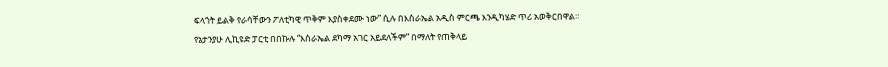ፍላጎት ይልቅ የራሳቸውን ፖለቲካዊ ጥቅም እያስቀደሙ ነው” ሲሉ በእስራኤል አዲስ ምርጫ እንዲካሄድ ጥሪ አወቅርበዋል።
የኔታንያሁ ሊኪዩድ ፓርቲ በበኩሉ “እስራኤል ደካማ አገር አይደለችም” በማለት የጠቅላይ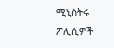ሚኒስትሩ ፖሊሲዎች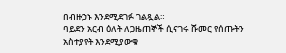በብዙኃኑ እንደሚደገፉ ገልጿል።
ባይደን አርብ ዕለት ለጋዜጠኞች ሲናገሩ ሹመር የሰጡትን አስተያየት እንደሚያውቁ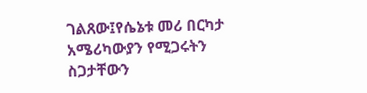ገልጸው፤የሴኔቱ መሪ በርካታ አሜሪካውያን የሚጋሩትን ስጋታቸውን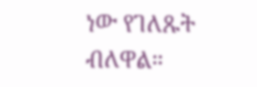ነው የገለጹት ብለዋል።